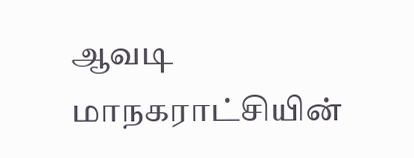ஆவடி மாநகராட்சியின்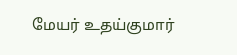மேயர் உதய்குமார்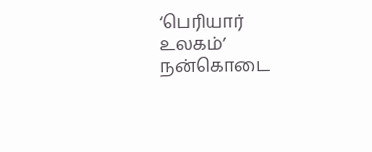‘பெரியார் உலகம்’ நன்கொடை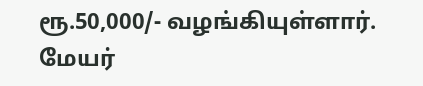ரூ.50,000/- வழங்கியுள்ளார். மேயர்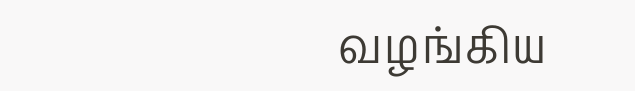வழங்கிய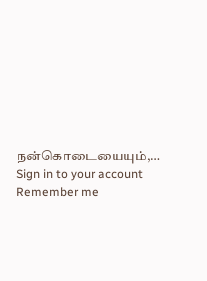நன்கொடையையும்,…
Sign in to your account
Remember me